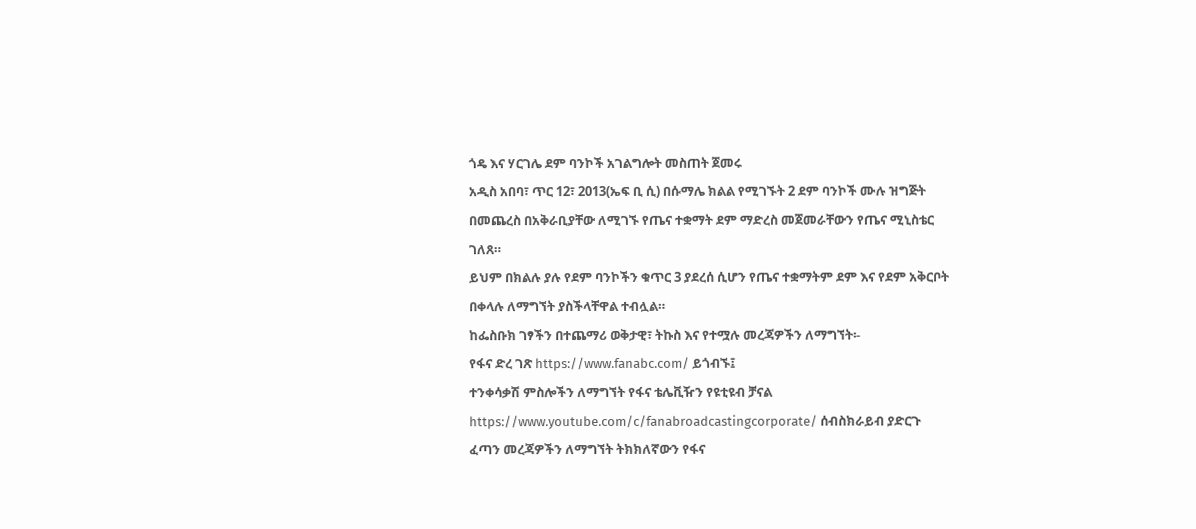ጎዴ እና ሃርገሌ ደም ባንኮች አገልግሎት መስጠት ጀመሩ
አዲስ አበባ፣ ጥር 12፣ 2013(ኤፍ ቢ ሲ) በሱማሌ ክልል የሚገኙት 2 ደም ባንኮች ሙሉ ዝግጅት በመጨረስ በአቅራቢያቸው ለሚገኙ የጤና ተቋማት ደም ማድረስ መጀመራቸውን የጤና ሚኒስቴር ገለጸ።
ይህም በክልሉ ያሉ የደም ባንኮችን ቁጥር 3 ያደረሰ ሲሆን የጤና ተቋማትም ደም እና የደም አቅርቦት በቀላሉ ለማግኘት ያስችላቸዋል ተብሏል።
ከፌስቡክ ገፃችን በተጨማሪ ወቅታዊ፣ ትኩስ እና የተሟሉ መረጃዎችን ለማግኘት፡-
የፋና ድረ ገጽ https://www.fanabc.com/ ይጎብኙ፤
ተንቀሳቃሽ ምስሎችን ለማግኘት የፋና ቴሌቪዥን የዩቲዩብ ቻናል https://www.youtube.com/c/fanabroadcastingcorporate/ ሰብስክራይብ ያድርጉ
ፈጣን መረጃዎችን ለማግኘት ትክክለኛውን የፋና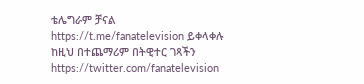ቴሌግራም ቻናል https://t.me/fanatelevision ይቀላቀሉ
ከዚህ በተጨማሪም በትዊተር ገጻችን https://twitter.com/fanatelevision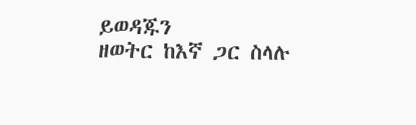ይወዳጁን
ዘወትር ከእኛ ጋር ስላሉ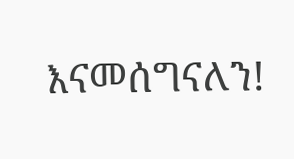እናመሰግናለን!